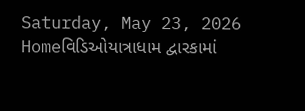Saturday, May 23, 2026
Homeવિડિઓયાત્રાધામ દ્વારકામાં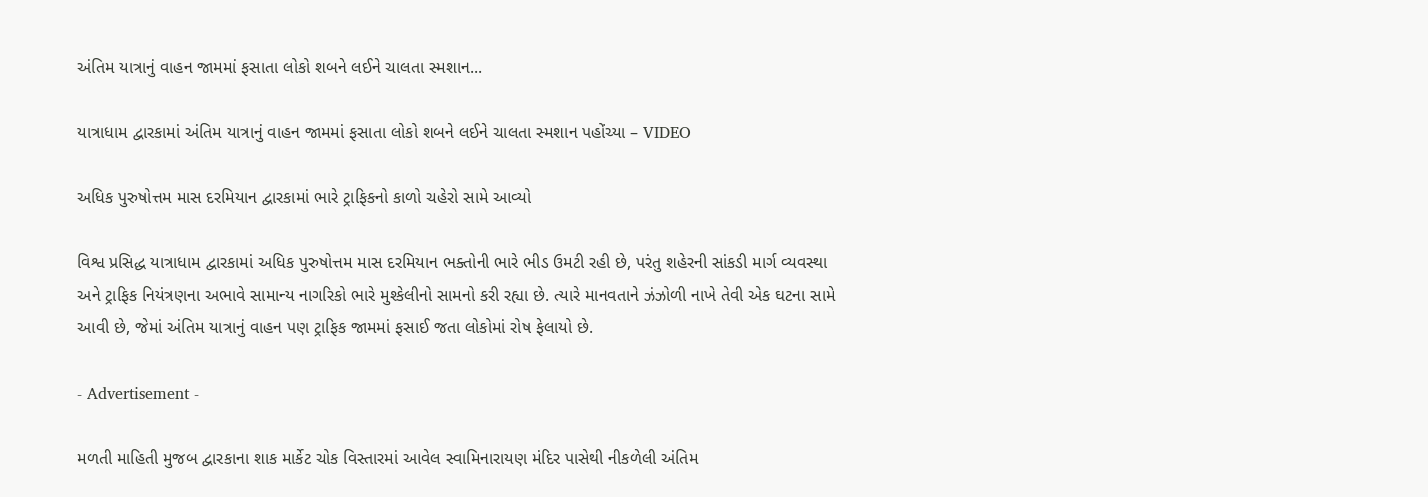અંતિમ યાત્રાનું વાહન જામમાં ફસાતા લોકો શબને લઈને ચાલતા સ્મશાન...

યાત્રાધામ દ્વારકામાં અંતિમ યાત્રાનું વાહન જામમાં ફસાતા લોકો શબને લઈને ચાલતા સ્મશાન પહોંચ્યા – VIDEO

અધિક પુરુષોત્તમ માસ દરમિયાન દ્વારકામાં ભારે ટ્રાફિકનો કાળો ચહેરો સામે આવ્યો

વિશ્વ પ્રસિદ્ધ યાત્રાધામ દ્વારકામાં અધિક પુરુષોત્તમ માસ દરમિયાન ભક્તોની ભારે ભીડ ઉમટી રહી છે, પરંતુ શહેરની સાંકડી માર્ગ વ્યવસ્થા અને ટ્રાફિક નિયંત્રણના અભાવે સામાન્ય નાગરિકો ભારે મુશ્કેલીનો સામનો કરી રહ્યા છે. ત્યારે માનવતાને ઝંઝોળી નાખે તેવી એક ઘટના સામે આવી છે, જેમાં અંતિમ યાત્રાનું વાહન પણ ટ્રાફિક જામમાં ફસાઈ જતા લોકોમાં રોષ ફેલાયો છે.

- Advertisement -

મળતી માહિતી મુજબ દ્વારકાના શાક માર્કેટ ચોક વિસ્તારમાં આવેલ સ્વામિનારાયણ મંદિર પાસેથી નીકળેલી અંતિમ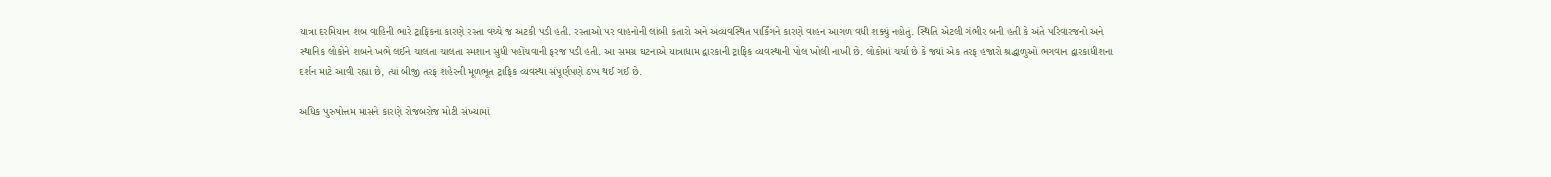યાત્રા દરમિયાન શબ વાહિની ભારે ટ્રાફિકના કારણે રસ્તા વચ્ચે જ અટકી પડી હતી. રસ્તાઓ પર વાહનોની લાંબી કતારો અને અવ્યવસ્થિત પાર્કિંગને કારણે વાહન આગળ વધી શક્યું નહોતું. સ્થિતિ એટલી ગંભીર બની હતી કે અંતે પરિવારજનો અને સ્થાનિક લોકોને શબને ખભે લઈને ચાલતા ચાલતા સ્મશાન સુધી પહોંચવાની ફરજ પડી હતી. આ સમગ્ર ઘટનાએ યાત્રાધામ દ્વારકાની ટ્રાફિક વ્યવસ્થાની પોલ ખોલી નાખી છે. લોકોમાં ચર્ચા છે કે જ્યાં એક તરફ હજારો શ્રદ્ધાળુઓ ભગવાન દ્વારકાધીશના દર્શન માટે આવી રહ્યા છે, ત્યાં બીજી તરફ શહેરની મૂળભૂત ટ્રાફિક વ્યવસ્થા સંપૂર્ણપણે ઠપ્પ થઈ ગઈ છે.

અધિક પુરુષોત્તમ માસને કારણે રોજબરોજ મોટી સંખ્યામાં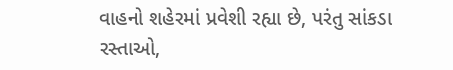વાહનો શહેરમાં પ્રવેશી રહ્યા છે, પરંતુ સાંકડા રસ્તાઓ,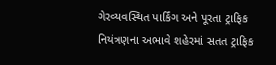ગેરવ્યવસ્થિત પાર્કિંગ અને પૂરતા ટ્રાફિક નિયંત્રણના અભાવે શહેરમાં સતત ટ્રાફિક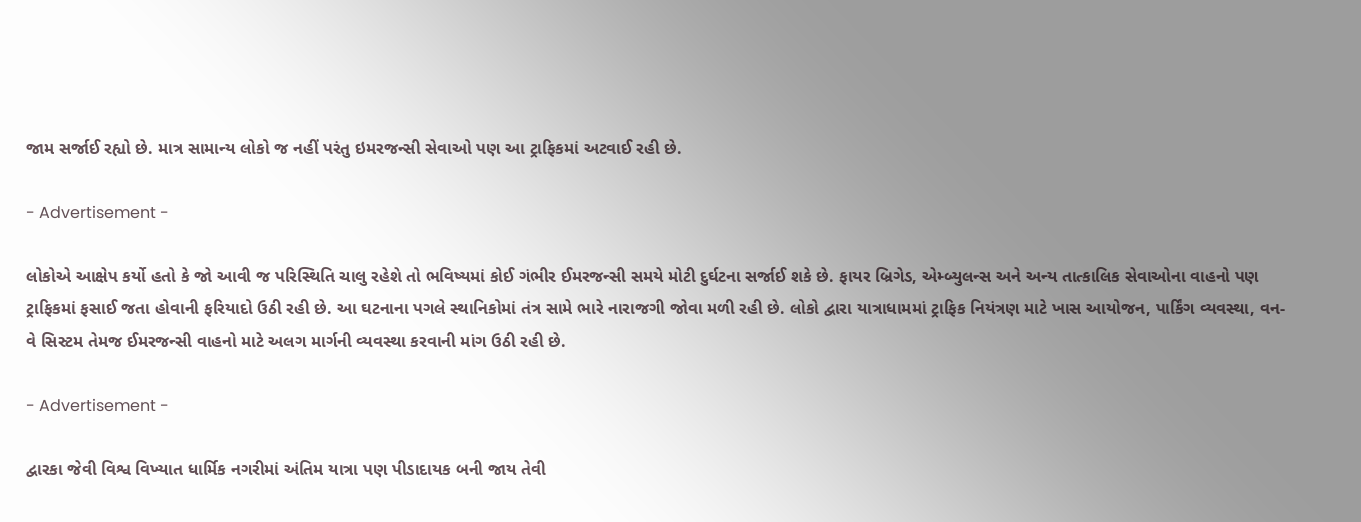જામ સર્જાઈ રહ્યો છે. માત્ર સામાન્ય લોકો જ નહીં પરંતુ ઇમરજન્સી સેવાઓ પણ આ ટ્રાફિકમાં અટવાઈ રહી છે.

- Advertisement -

લોકોએ આક્ષેપ કર્યો હતો કે જો આવી જ પરિસ્થિતિ ચાલુ રહેશે તો ભવિષ્યમાં કોઈ ગંભીર ઈમરજન્સી સમયે મોટી દુર્ઘટના સર્જાઈ શકે છે. ફાયર બ્રિગેડ, એમ્બ્યુલન્સ અને અન્ય તાત્કાલિક સેવાઓના વાહનો પણ ટ્રાફિકમાં ફસાઈ જતા હોવાની ફરિયાદો ઉઠી રહી છે. આ ઘટનાના પગલે સ્થાનિકોમાં તંત્ર સામે ભારે નારાજગી જોવા મળી રહી છે. લોકો દ્વારા યાત્રાધામમાં ટ્રાફિક નિયંત્રણ માટે ખાસ આયોજન, પાર્કિંગ વ્યવસ્થા, વન-વે સિસ્ટમ તેમજ ઈમરજન્સી વાહનો માટે અલગ માર્ગની વ્યવસ્થા કરવાની માંગ ઉઠી રહી છે.

- Advertisement -

દ્વારકા જેવી વિશ્વ વિખ્યાત ધાર્મિક નગરીમાં અંતિમ યાત્રા પણ પીડાદાયક બની જાય તેવી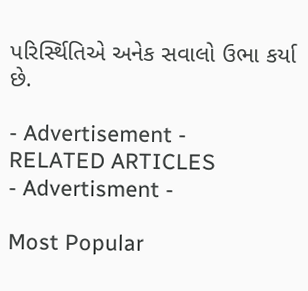પરિર્સ્થિતિએ અનેક સવાલો ઉભા કર્યા છે.

- Advertisement -
RELATED ARTICLES
- Advertisment -

Most Popular